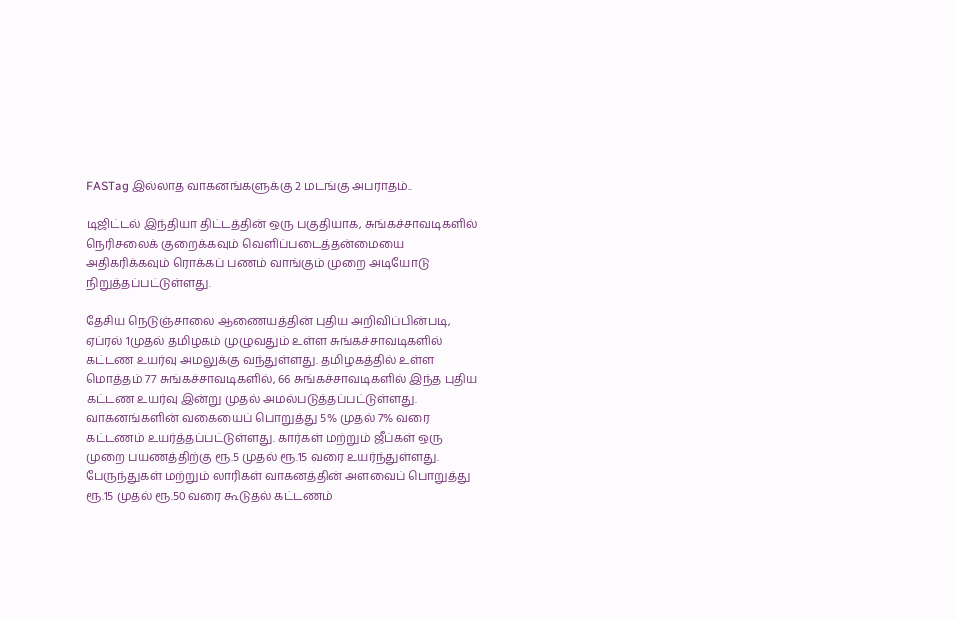FASTag இல்லாத வாகனங்களுக்கு 2 மடங்கு அபராதம்..

டிஜிட்டல் இந்தியா திட்டத்தின் ஒரு பகுதியாக, சுங்கச்சாவடிகளில் நெரிசலைக் குறைக்கவும் வெளிப்படைத்தன்மையை அதிகரிக்கவும் ரொக்கப் பணம் வாங்கும் முறை அடியோடு நிறுத்தப்பட்டுள்ளது.

தேசிய நெடுஞ்சாலை ஆணையத்தின் புதிய அறிவிப்பின்படி, ஏப்ரல் 1முதல் தமிழகம் முழுவதும் உள்ள சுங்கச்சாவடிகளில் கட்டண உயர்வு அமலுக்கு வந்துள்ளது. தமிழகத்தில் உள்ள மொத்தம் 77 சுங்கச்சாவடிகளில், 66 சுங்கச்சாவடிகளில் இந்த புதிய கட்டண உயர்வு இன்று முதல் அமல்படுத்தப்பட்டுள்ளது. வாகனங்களின் வகையைப் பொறுத்து 5% முதல் 7% வரை கட்டணம் உயர்த்தப்பட்டுள்ளது. கார்கள் மற்றும் ஜீப்கள் ஒரு முறை பயணத்திற்கு ரூ.5 முதல் ரூ.15 வரை உயர்ந்துள்ளது. பேருந்துகள் மற்றும் லாரிகள் வாகனத்தின் அளவைப் பொறுத்து ரூ.15 முதல் ரூ.50 வரை கூடுதல் கட்டணம்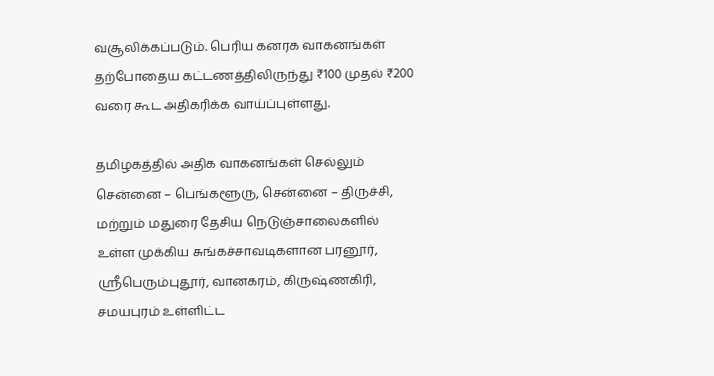வசூலிக்கப்படும். பெரிய கனரக வாகனங்கள் தற்போதைய கட்டணத்திலிருந்து ₹100 முதல் ₹200 வரை கூட அதிகரிக்க வாய்ப்புள்ளது.

தமிழகத்தில் அதிக வாகனங்கள் செல்லும் சென்னை – பெங்களூரு, சென்னை – திருச்சி, மற்றும் மதுரை தேசிய நெடுஞ்சாலைகளில் உள்ள முக்கிய சுங்கச்சாவடிகளான பரனூர், ஸ்ரீபெரும்புதூர், வானகரம், கிருஷ்ணகிரி, சமயபுரம் உள்ளிட்ட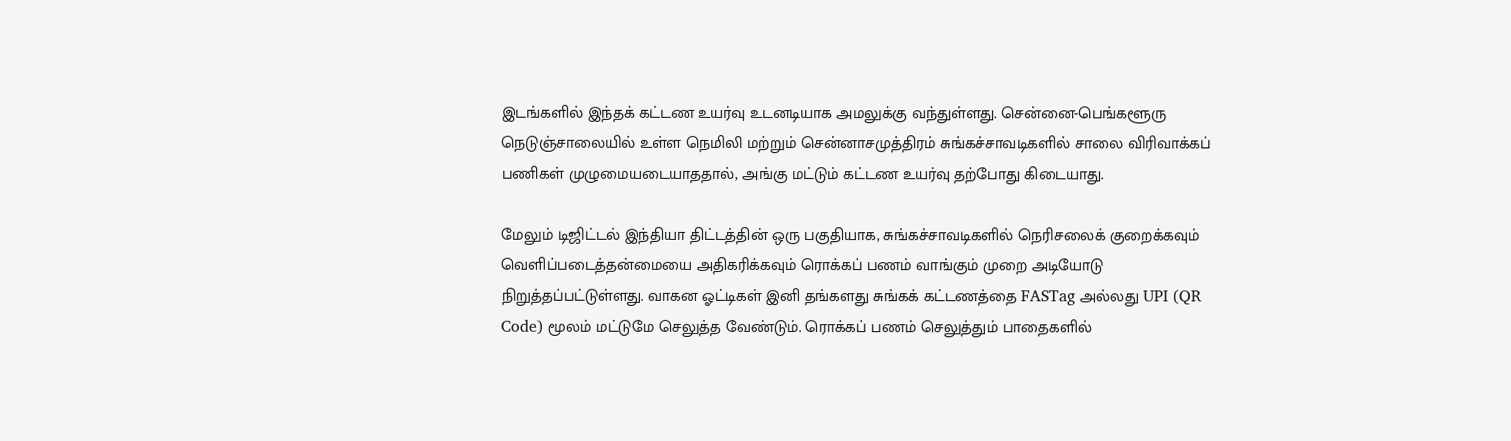இடங்களில் இந்தக் கட்டண உயர்வு உடனடியாக அமலுக்கு வந்துள்ளது. சென்னை-பெங்களூரு நெடுஞ்சாலையில் உள்ள நெமிலி மற்றும் சென்னாசமுத்திரம் சுங்கச்சாவடிகளில் சாலை விரிவாக்கப் பணிகள் முழுமையடையாததால், அங்கு மட்டும் கட்டண உயர்வு தற்போது கிடையாது.

மேலும் டிஜிட்டல் இந்தியா திட்டத்தின் ஒரு பகுதியாக, சுங்கச்சாவடிகளில் நெரிசலைக் குறைக்கவும் வெளிப்படைத்தன்மையை அதிகரிக்கவும் ரொக்கப் பணம் வாங்கும் முறை அடியோடு நிறுத்தப்பட்டுள்ளது. வாகன ஓட்டிகள் இனி தங்களது சுங்கக் கட்டணத்தை FASTag அல்லது UPI (QR Code) மூலம் மட்டுமே செலுத்த வேண்டும். ரொக்கப் பணம் செலுத்தும் பாதைகளில்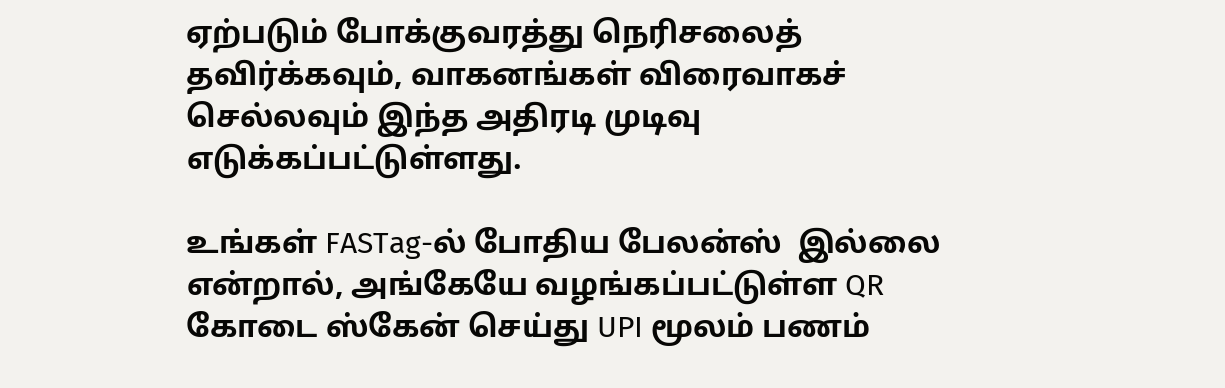ஏற்படும் போக்குவரத்து நெரிசலைத் தவிர்க்கவும், வாகனங்கள் விரைவாகச் செல்லவும் இந்த அதிரடி முடிவு எடுக்கப்பட்டுள்ளது.

உங்கள் FASTag-ல் போதிய பேலன்ஸ்  இல்லை என்றால், அங்கேயே வழங்கப்பட்டுள்ள QR கோடை ஸ்கேன் செய்து UPI மூலம் பணம்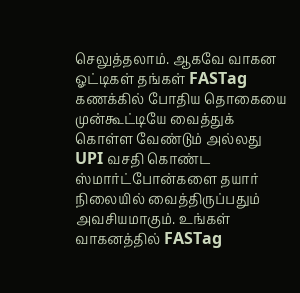செலுத்தலாம். ஆகவே வாகன ஓட்டிகள் தங்கள் FASTag கணக்கில் போதிய தொகையை முன்கூட்டியே வைத்துக் கொள்ள வேண்டும் அல்லது UPI வசதி கொண்ட ஸ்மார்ட்போன்களை தயார் நிலையில் வைத்திருப்பதும் அவசியமாகும். உங்கள் வாகனத்தில் FASTag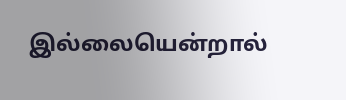இல்லையென்றால்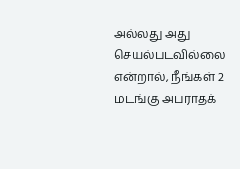அல்லது அது செயல்படவில்லை என்றால், நீங்கள் 2 மடங்கு அபராதக்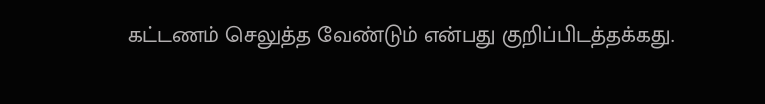கட்டணம் செலுத்த வேண்டும் என்பது குறிப்பிடத்தக்கது.